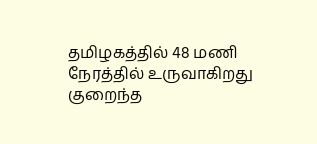தமிழகத்தில் 48 மணி நேரத்தில் உருவாகிறது குறைந்த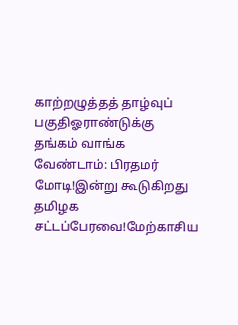காற்றழுத்தத் தாழ்வுப் பகுதிஓராண்டுக்கு தங்கம் வாங்க வேண்டாம்: பிரதமர் மோடி!இன்று கூடுகிறது தமிழக சட்டப்பேரவை!மேற்காசிய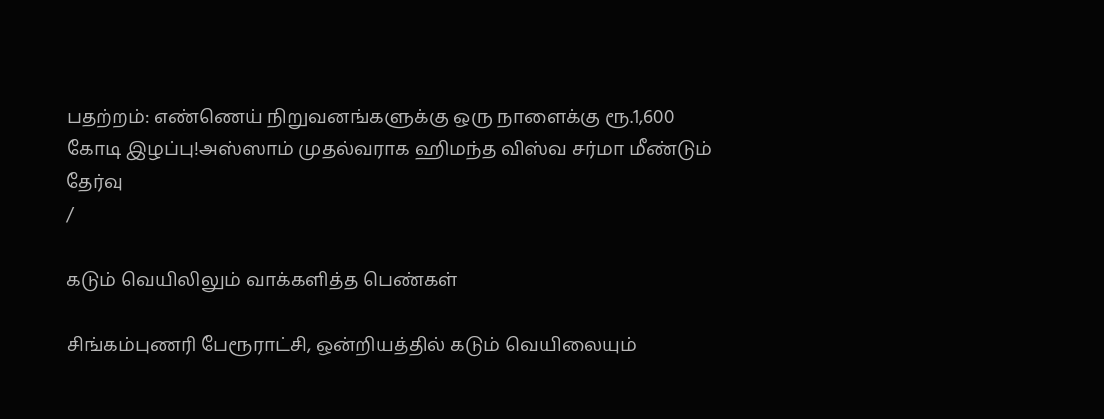பதற்றம்: எண்ணெய் நிறுவனங்களுக்கு ஒரு நாளைக்கு ரூ.1,600 கோடி இழப்பு!அஸ்ஸாம் முதல்வராக ஹிமந்த விஸ்வ சர்மா மீண்டும் தேர்வு
/

கடும் வெயிலிலும் வாக்களித்த பெண்கள்

சிங்கம்புணரி பேரூராட்சி, ஒன்றியத்தில் கடும் வெயிலையும்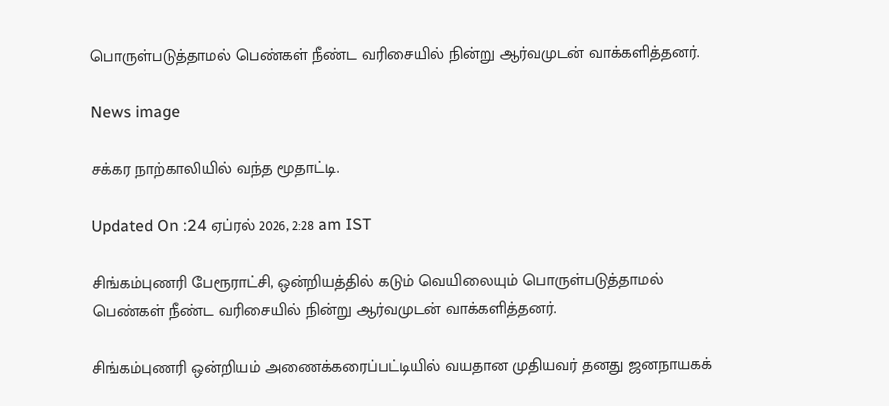பொருள்படுத்தாமல் பெண்கள் நீண்ட வரிசையில் நின்று ஆர்வமுடன் வாக்களித்தனர்.

News image

சக்கர நாற்காலியில் வந்த மூதாட்டி.

Updated On :24 ஏப்ரல் 2026, 2:28 am IST

சிங்கம்புணரி பேரூராட்சி, ஒன்றியத்தில் கடும் வெயிலையும் பொருள்படுத்தாமல் பெண்கள் நீண்ட வரிசையில் நின்று ஆர்வமுடன் வாக்களித்தனர்.

சிங்கம்புணரி ஒன்றியம் அணைக்கரைப்பட்டியில் வயதான முதியவர் தனது ஜனநாயகக்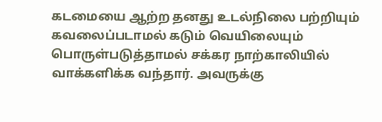கடமையை ஆற்ற தனது உடல்நிலை பற்றியும் கவலைப்படாமல் கடும் வெயிலையும் பொருள்படுத்தாமல் சக்கர நாற்காலியில் வாக்களிக்க வந்தார். அவருக்கு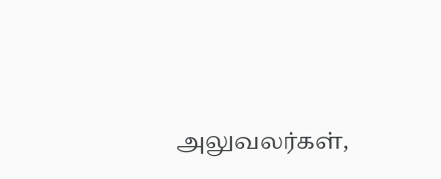அலுவலர்கள்,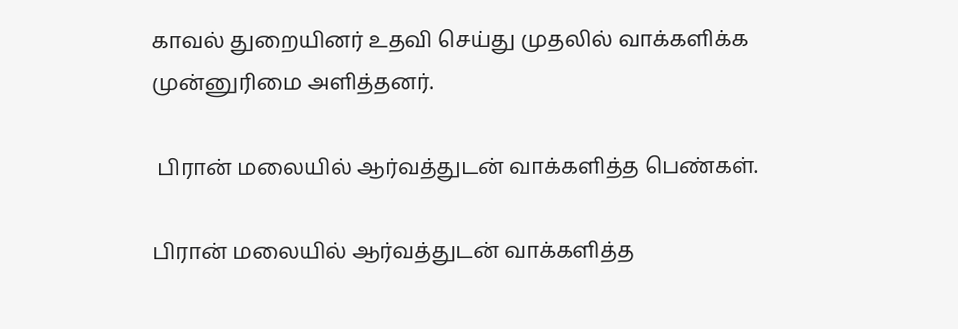காவல் துறையினர் உதவி செய்து முதலில் வாக்களிக்க முன்னுரிமை அளித்தனர்.

 பிரான் மலையில் ஆர்வத்துடன் வாக்களித்த பெண்கள்.

பிரான் மலையில் ஆர்வத்துடன் வாக்களித்த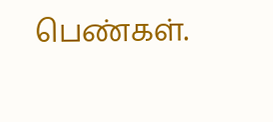பெண்கள்.